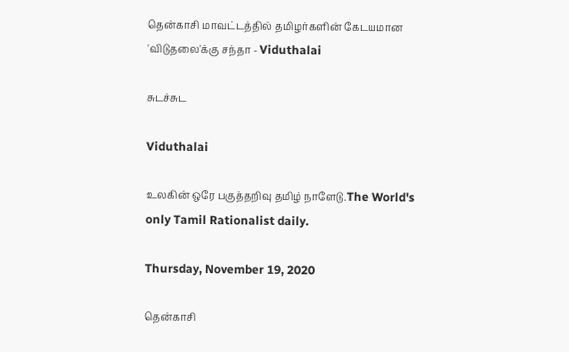தென்காசி மாவட்டத்தில் தமிழர்களின் கேடயமான 'விடுதலை'க்கு சந்தா - Viduthalai

சுடச்சுட

Viduthalai

உலகின் ஒரே பகுத்தறிவு தமிழ் நாளேடு.The World's only Tamil Rationalist daily.

Thursday, November 19, 2020

தென்காசி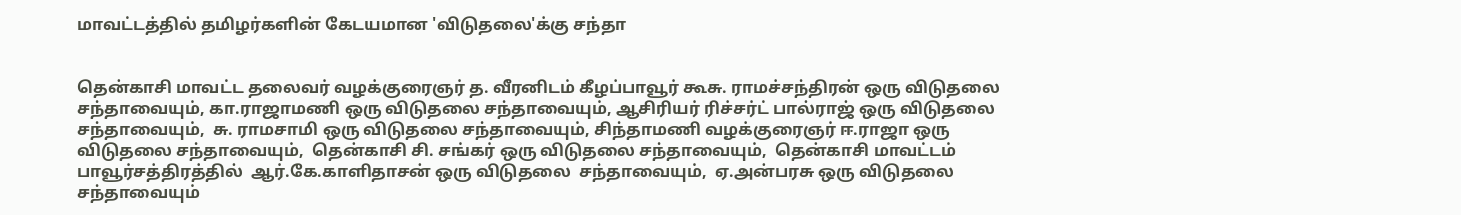மாவட்டத்தில் தமிழர்களின் கேடயமான 'விடுதலை'க்கு சந்தா


தென்காசி மாவட்ட தலைவர் வழக்குரைஞர் த. வீரனிடம் கீழப்பாவூர் கூசு. ராமச்சந்திரன் ஒரு விடுதலை சந்தாவையும், கா.ராஜாமணி ஒரு விடுதலை சந்தாவையும், ஆசிரியர் ரிச்சர்ட் பால்ராஜ் ஒரு விடுதலை சந்தாவையும்,  சு. ராமசாமி ஒரு விடுதலை சந்தாவையும், சிந்தாமணி வழக்குரைஞர் ஈ.ராஜா ஒரு விடுதலை சந்தாவையும்,  தென்காசி சி. சங்கர் ஒரு விடுதலை சந்தாவையும்,  தென்காசி மாவட்டம் பாவூர்சத்திரத்தில்  ஆர்.கே.காளிதாசன் ஒரு விடுதலை  சந்தாவையும்,  ஏ.அன்பரசு ஒரு விடுதலை சந்தாவையும்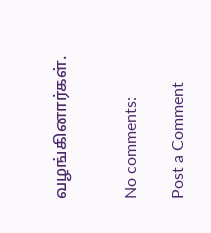வழங்கினார்கள்.


No comments:

Post a Comment